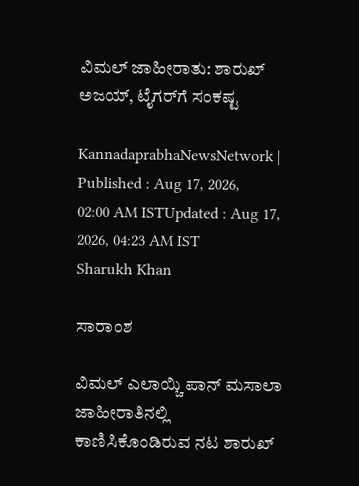ವಿಮಲ್‌ ಜಾಹೀರಾತು: ಶಾರುಖ್‌ ಅಜಯ್‌, ಟೈಗರ್‌ಗೆ ಸಂಕಷ್ಟ

KannadaprabhaNewsNetwork |
Published : Aug 17, 2026, 02:00 AM ISTUpdated : Aug 17, 2026, 04:23 AM IST
Sharukh Khan

ಸಾರಾಂಶ

ವಿಮಲ್‌ ಎಲಾಯ್ಚಿ ಪಾನ್‌ ಮಸಾಲಾ ಜಾಹೀರಾತಿನಲ್ಲಿ ಕಾಣಿಸಿಕೊಂಡಿರುವ ನಟ ಶಾರುಖ್‌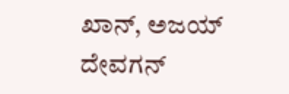ಖಾನ್‌, ಅಜಯ್‌ ದೇವಗನ್‌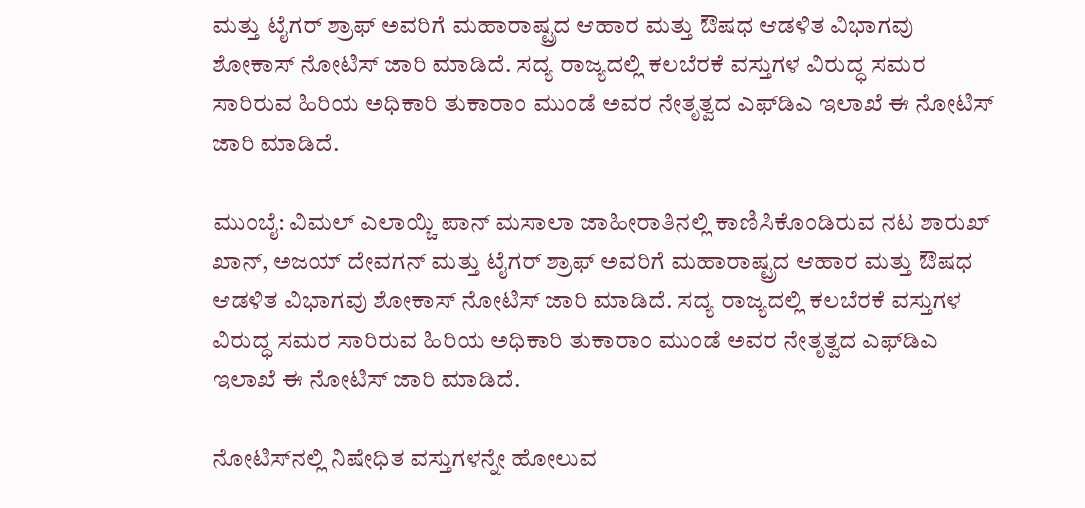ಮತ್ತು ಟೈಗರ್‌ ಶ್ರಾಫ್‌ ಅವರಿಗೆ ಮಹಾರಾಷ್ಟ್ರದ ಆಹಾರ ಮತ್ತು ಔಷಧ ಆಡಳಿತ ವಿಭಾಗವು ಶೋಕಾಸ್‌ ನೋಟಿಸ್‌ ಜಾರಿ ಮಾಡಿದೆ. ಸದ್ಯ ರಾಜ್ಯದಲ್ಲಿ ಕಲಬೆರಕೆ ವಸ್ತುಗಳ ವಿರುದ್ಧ ಸಮರ ಸಾರಿರುವ ಹಿರಿಯ ಅಧಿಕಾರಿ ತುಕಾರಾಂ ಮುಂಡೆ ಅವರ ನೇತೃತ್ವದ ಎಫ್‌ಡಿಎ ಇಲಾಖೆ ಈ ನೋಟಿಸ್‌ ಜಾರಿ ಮಾಡಿದೆ.

ಮುಂಬೈ: ವಿಮಲ್‌ ಎಲಾಯ್ಚಿ ಪಾನ್‌ ಮಸಾಲಾ ಜಾಹೀರಾತಿನಲ್ಲಿ ಕಾಣಿಸಿಕೊಂಡಿರುವ ನಟ ಶಾರುಖ್‌ ಖಾನ್‌, ಅಜಯ್‌ ದೇವಗನ್‌ ಮತ್ತು ಟೈಗರ್‌ ಶ್ರಾಫ್‌ ಅವರಿಗೆ ಮಹಾರಾಷ್ಟ್ರದ ಆಹಾರ ಮತ್ತು ಔಷಧ ಆಡಳಿತ ವಿಭಾಗವು ಶೋಕಾಸ್‌ ನೋಟಿಸ್‌ ಜಾರಿ ಮಾಡಿದೆ. ಸದ್ಯ ರಾಜ್ಯದಲ್ಲಿ ಕಲಬೆರಕೆ ವಸ್ತುಗಳ ವಿರುದ್ಧ ಸಮರ ಸಾರಿರುವ ಹಿರಿಯ ಅಧಿಕಾರಿ ತುಕಾರಾಂ ಮುಂಡೆ ಅವರ ನೇತೃತ್ವದ ಎಫ್‌ಡಿಎ ಇಲಾಖೆ ಈ ನೋಟಿಸ್‌ ಜಾರಿ ಮಾಡಿದೆ.

ನೋಟಿಸ್‌ನಲ್ಲಿ ನಿಷೇಧಿತ ವಸ್ತುಗಳನ್ನೇ ಹೋಲುವ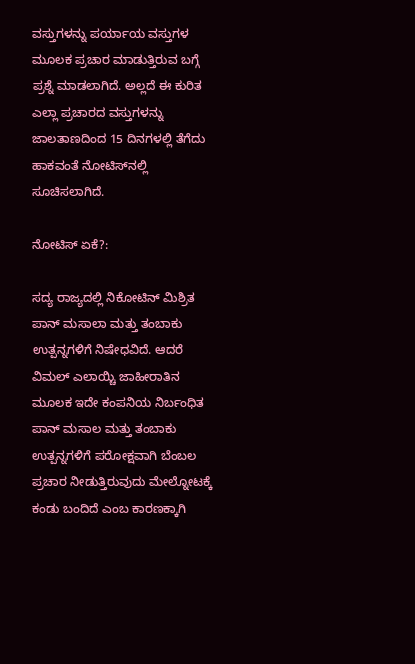ವಸ್ತುಗಳನ್ನು ಪರ್ಯಾಯ ವಸ್ತುಗಳ ಮೂಲಕ ಪ್ರಚಾರ ಮಾಡುತ್ತಿರುವ ಬಗ್ಗೆ ಪ್ರಶ್ನೆ ಮಾಡಲಾಗಿದೆ. ಅಲ್ಲದೆ ಈ ಕುರಿತ ಎಲ್ಲಾ ಪ್ರಚಾರದ ವಸ್ತುಗಳನ್ನು ಜಾಲತಾಣದಿಂದ 15 ದಿನಗಳಲ್ಲಿ ತೆಗೆದು ಹಾಕವಂತೆ ನೋಟಿಸ್‌ನಲ್ಲಿ ಸೂಚಿಸಲಾಗಿದೆ.

ನೋಟಿಸ್‌ ಏಕೆ?:

ಸದ್ಯ ರಾಜ್ಯದಲ್ಲಿ ನಿಕೋಟಿನ್‌ ಮಿಶ್ರಿತ ಪಾನ್‌ ಮಸಾಲಾ ಮತ್ತು ತಂಬಾಕು ಉತ್ಪನ್ನಗಳಿಗೆ ನಿಷೇಧವಿದೆ. ಆದರೆ ವಿಮಲ್‌ ಎಲಾಯ್ಚಿ ಜಾಹೀರಾತಿನ ಮೂಲಕ ಇದೇ ಕಂಪನಿಯ ನಿರ್ಬಂಧಿತ ಪಾನ್‌ ಮಸಾಲ ಮತ್ತು ತಂಬಾಕು ಉತ್ಪನ್ನಗಳಿಗೆ ಪರೋಕ್ಷವಾಗಿ ಬೆಂಬಲ ಪ್ರಚಾರ ನೀಡುತ್ತಿರುವುದು ಮೇಲ್ನೋಟಕ್ಕೆ ಕಂಡು ಬಂದಿದೆ ಎಂಬ ಕಾರಣಕ್ಕಾಗಿ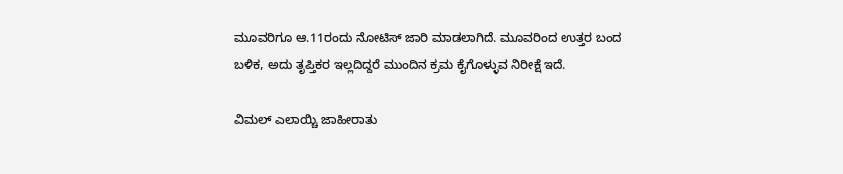ಮೂವರಿಗೂ ಆ.11ರಂದು ನೋಟಿಸ್‌ ಜಾರಿ ಮಾಡಲಾಗಿದೆ. ಮೂವರಿಂದ ಉತ್ತರ ಬಂದ ಬಳಿಕ, ಅದು ತೃಪ್ತಿಕರ ಇಲ್ಲದಿದ್ದರೆ ಮುಂದಿನ ಕ್ರಮ ಕೈಗೊಳ್ಳುವ ನಿರೀಕ್ಷೆ ಇದೆ.

ವಿಮಲ್‌ ಎಲಾಯ್ಚಿ ಜಾಹೀರಾತು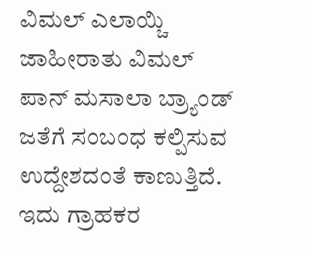ವಿಮಲ್‌ ಎಲಾಯ್ಚಿ ಜಾಹೀರಾತು ವಿಮಲ್‌ ಪಾನ್‌ ಮಸಾಲಾ ಬ್ರ್ಯಾಂಡ್‌ ಜತೆಗೆ ಸಂಬಂಧ ಕಲ್ಪಿಸುವ ಉದ್ದೇಶದಂತೆ ಕಾಣುತ್ತಿದೆ. ಇದು ಗ್ರಾಹಕರ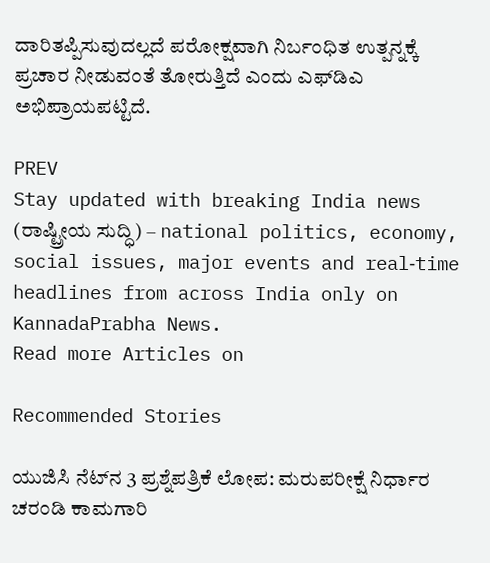ದಾರಿತಪ್ಪಿಸುವುದಲ್ಲದೆ ಪರೋಕ್ಷವಾಗಿ ನಿರ್ಬಂಧಿತ ಉತ್ಪನ್ನಕ್ಕೆ ಪ್ರಚಾರ ನೀಡುವಂತೆ ತೋರುತ್ತಿದೆ ಎಂದು ಎಫ್‌ಡಿಎ ಅಭಿಪ್ರಾಯಪಟ್ಟಿದೆ.

PREV
Stay updated with breaking India news (ರಾಷ್ಟ್ರೀಯ ಸುದ್ಧಿ) – national politics, economy, social issues, major events and real‑time headlines from across India only on KannadaPrabha News.
Read more Articles on

Recommended Stories

ಯುಜಿಸಿ ನೆಟ್‌ನ 3 ಪ್ರಶ್ನೆಪತ್ರಿಕೆ ಲೋಪ: ಮರುಪರೀಕ್ಷೆ ನಿರ್ಧಾರ
ಚರಂಡಿ ಕಾಮಗಾರಿ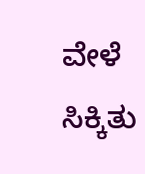ವೇಳೆ ಸಿಕ್ಕಿತು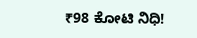₹98 ಕೋಟಿ ನಿಧಿ!